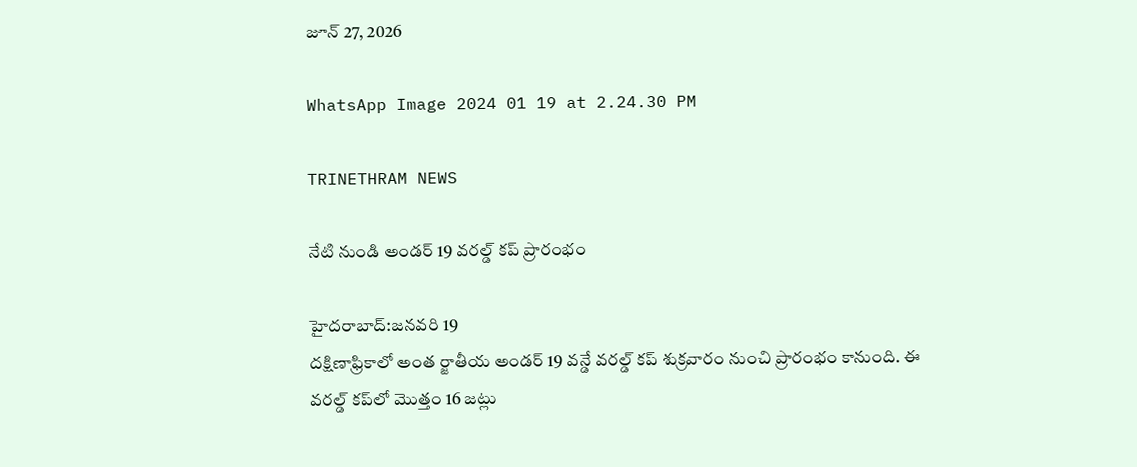జూన్ 27, 2026

WhatsApp Image 2024 01 19 at 2.24.30 PM

TRINETHRAM NEWS

నేటి నుండి అండర్ 19 వరల్డ్ కప్ ప్రారంభం

హైదరాబాద్:జనవరి 19
దక్షిణాఫ్రికాలో అంత ర్జాతీయ అండర్ 19 వన్డే వరల్డ్ కప్ శుక్రవారం నుంచి ప్రారంభం కానుంది. ఈ వరల్డ్ కప్‌లో మొత్తం 16 జట్లు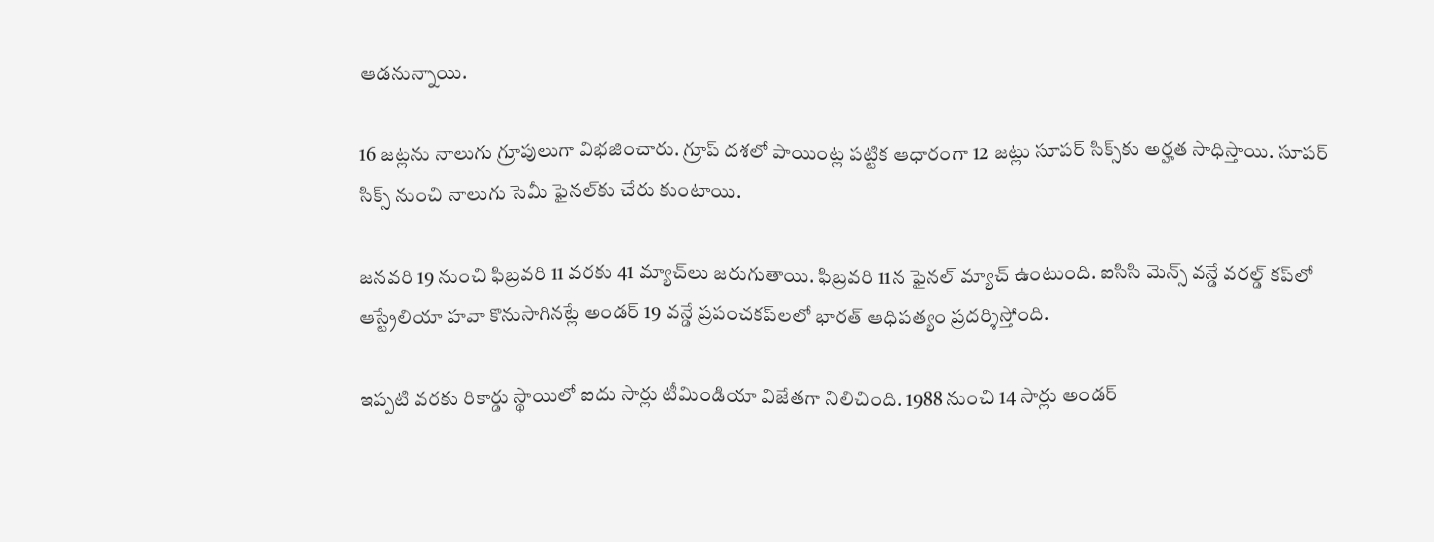ఆడనున్నాయి.

16 జట్లను నాలుగు గ్రూపులుగా విభజించారు. గ్రూప్ దశలో పాయింట్ల పట్టిక ఆధారంగా 12 జట్లు సూపర్ సిక్స్‌కు అర్హత సాధిస్తాయి. సూపర్ సిక్స్ నుంచి నాలుగు సెమీ ఫైనల్‌కు చేరు కుంటాయి.

జనవరి 19 నుంచి ఫిబ్రవరి 11 వరకు 41 మ్యాచ్‌లు జరుగుతాయి. ఫిబ్రవరి 11న ఫైనల్ మ్యాచ్ ఉంటుంది. ఐసిసి మెన్స్ వన్డే వరల్డ్ కప్‌లో ఆస్ట్రేలియా హవా కొనుసాగినట్లే అండర్ 19 వన్డే ప్రపంచకప్‌లలో భారత్ ఆధిపత్యం ప్రదర్శిస్తోంది.

ఇప్పటి వరకు రికార్డు స్థాయిలో ఐదు సార్లు టీమిండియా విజేతగా నిలిచింది. 1988 నుంచి 14 సార్లు అండర్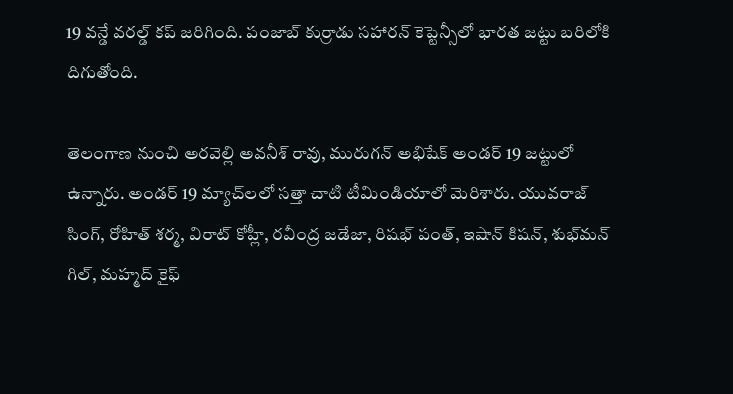19 వన్డే వరల్డ్ కప్ జరిగింది. పంజాబ్ కుర్రాడు సహారన్ కెప్టెన్సీలో భారత జట్టు బరిలోకి దిగుతోంది.

తెలంగాణ నుంచి అరవెల్లి అవనీశ్ రావు, మురుగన్ అభిషేక్ అండర్ 19 జట్టులో ఉన్నారు. అండర్ 19 మ్యాచ్‌లలో సత్తా చాటి టీమిండియాలో మెరిశారు. యువరాజ్ సింగ్, రోహిత్ శర్మ, విరాట్ కోహ్లీ, రవీంద్ర జడేజా, రిషభ్ పంత్, ఇషాన్ కిషన్, శుభ్‌మన్ గిల్, మహ్మద్ కైఫ్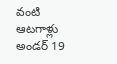వంటి ఆటగాళ్లు అండర్ 19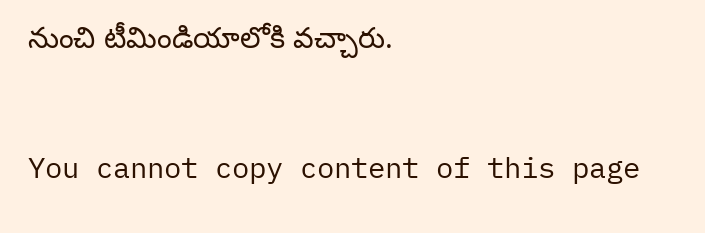నుంచి టీమిండియాలోకి వచ్చారు.

You cannot copy content of this page